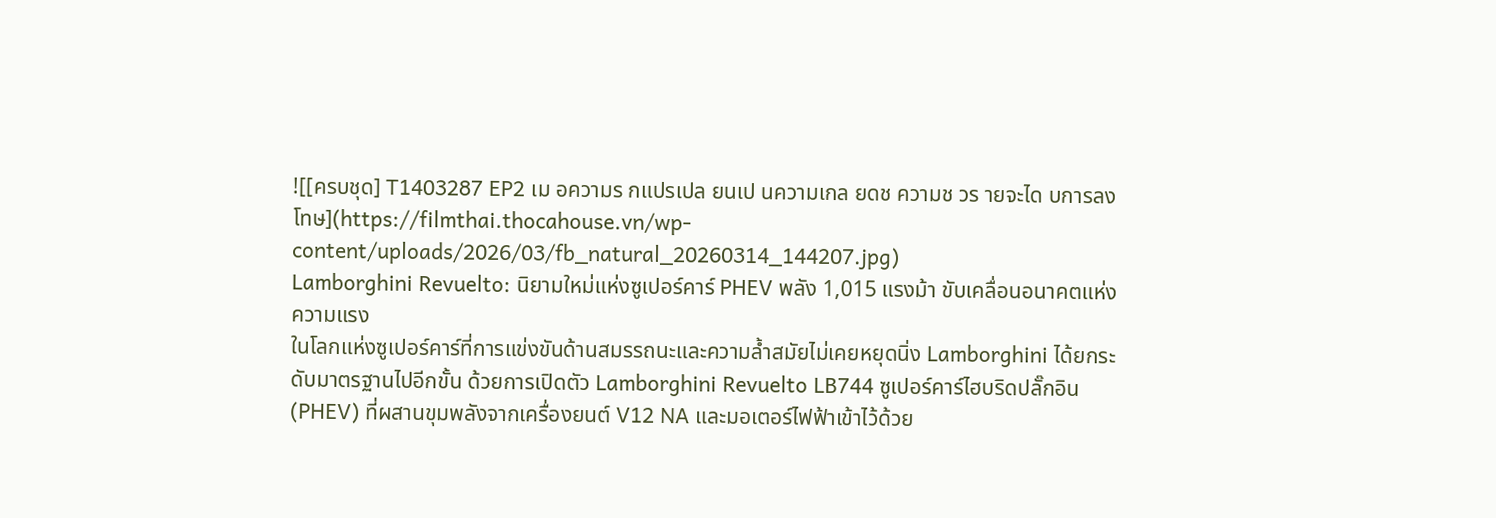![[ครบชุด] T1403287 EP2 เม อความร กแปรเปล ยนเป นความเกล ยดช ความช วร ายจะได บการลงโทษ](https://filmthai.thocahouse.vn/wp-content/uploads/2026/03/fb_natural_20260314_144207.jpg)
Lamborghini Revuelto: นิยามใหม่แห่งซูเปอร์คาร์ PHEV พลัง 1,015 แรงม้า ขับเคลื่อนอนาคตแห่งความแรง
ในโลกแห่งซูเปอร์คาร์ที่การแข่งขันด้านสมรรถนะและความล้ำสมัยไม่เคยหยุดนิ่ง Lamborghini ได้ยกระดับมาตรฐานไปอีกขั้น ด้วยการเปิดตัว Lamborghini Revuelto LB744 ซูเปอร์คาร์ไฮบริดปลั๊กอิน (PHEV) ที่ผสานขุมพลังจากเครื่องยนต์ V12 NA และมอเตอร์ไฟฟ้าเข้าไว้ด้วย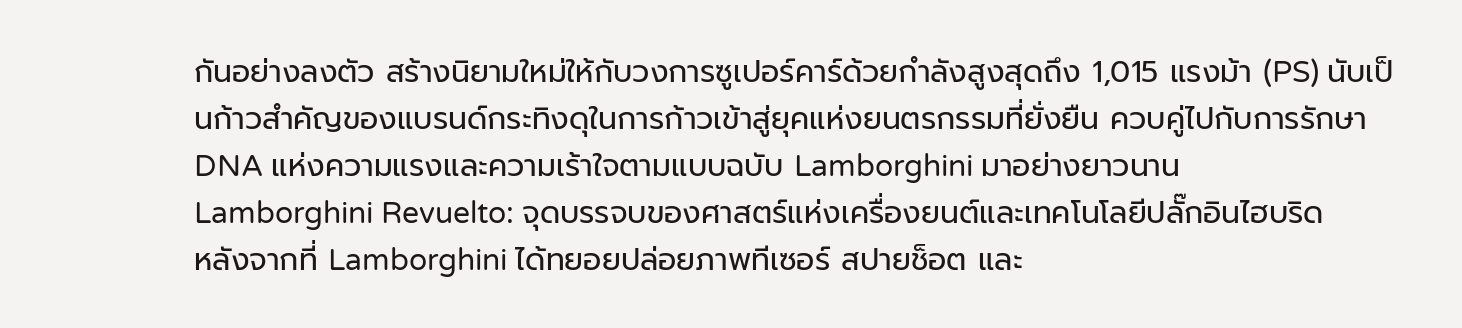กันอย่างลงตัว สร้างนิยามใหม่ให้กับวงการซูเปอร์คาร์ด้วยกำลังสูงสุดถึง 1,015 แรงม้า (PS) นับเป็นก้าวสำคัญของแบรนด์กระทิงดุในการก้าวเข้าสู่ยุคแห่งยนตรกรรมที่ยั่งยืน ควบคู่ไปกับการรักษาDNA แห่งความแรงและความเร้าใจตามแบบฉบับ Lamborghini มาอย่างยาวนาน
Lamborghini Revuelto: จุดบรรจบของศาสตร์แห่งเครื่องยนต์และเทคโนโลยีปลั๊กอินไฮบริด
หลังจากที่ Lamborghini ได้ทยอยปล่อยภาพทีเซอร์ สปายช็อต และ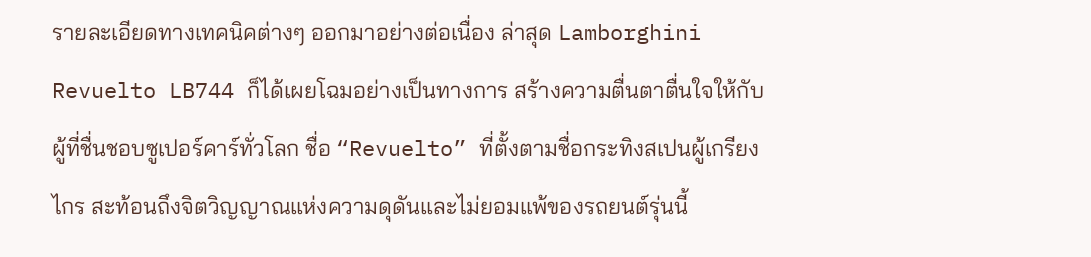รายละเอียดทางเทคนิคต่างๆ ออกมาอย่างต่อเนื่อง ล่าสุด Lamborghini Revuelto LB744 ก็ได้เผยโฉมอย่างเป็นทางการ สร้างความตื่นตาตื่นใจให้กับผู้ที่ชื่นชอบซูเปอร์คาร์ทั่วโลก ชื่อ “Revuelto” ที่ตั้งตามชื่อกระทิงสเปนผู้เกรียงไกร สะท้อนถึงจิตวิญญาณแห่งความดุดันและไม่ยอมแพ้ของรถยนต์รุ่นนี้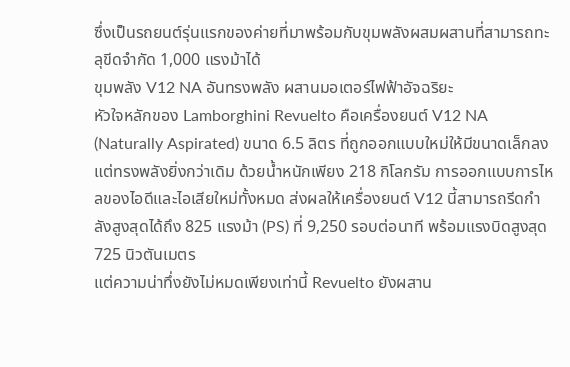ซึ่งเป็นรถยนต์รุ่นแรกของค่ายที่มาพร้อมกับขุมพลังผสมผสานที่สามารถทะลุขีดจำกัด 1,000 แรงม้าได้
ขุมพลัง V12 NA อันทรงพลัง ผสานมอเตอร์ไฟฟ้าอัจฉริยะ
หัวใจหลักของ Lamborghini Revuelto คือเครื่องยนต์ V12 NA (Naturally Aspirated) ขนาด 6.5 ลิตร ที่ถูกออกแบบใหม่ให้มีขนาดเล็กลงแต่ทรงพลังยิ่งกว่าเดิม ด้วยน้ำหนักเพียง 218 กิโลกรัม การออกแบบการไหลของไอดีและไอเสียใหม่ทั้งหมด ส่งผลให้เครื่องยนต์ V12 นี้สามารถรีดกำลังสูงสุดได้ถึง 825 แรงม้า (PS) ที่ 9,250 รอบต่อนาที พร้อมแรงบิดสูงสุด 725 นิวตันเมตร
แต่ความน่าทึ่งยังไม่หมดเพียงเท่านี้ Revuelto ยังผสาน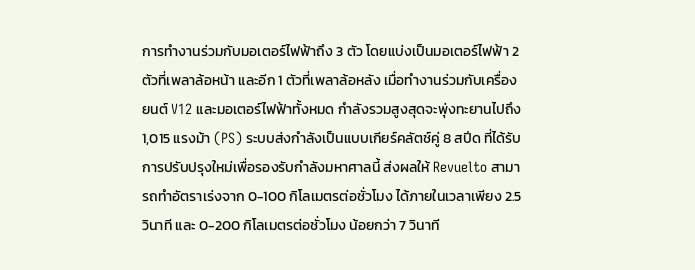การทำงานร่วมกับมอเตอร์ไฟฟ้าถึง 3 ตัว โดยแบ่งเป็นมอเตอร์ไฟฟ้า 2 ตัวที่เพลาล้อหน้า และอีก 1 ตัวที่เพลาล้อหลัง เมื่อทำงานร่วมกับเครื่องยนต์ V12 และมอเตอร์ไฟฟ้าทั้งหมด กำลังรวมสูงสุดจะพุ่งทะยานไปถึง 1,015 แรงม้า (PS) ระบบส่งกำลังเป็นแบบเกียร์คลัตช์คู่ 8 สปีด ที่ได้รับการปรับปรุงใหม่เพื่อรองรับกำลังมหาศาลนี้ ส่งผลให้ Revuelto สามารถทำอัตราเร่งจาก 0-100 กิโลเมตรต่อชั่วโมง ได้ภายในเวลาเพียง 2.5 วินาที และ 0-200 กิโลเมตรต่อชั่วโมง น้อยกว่า 7 วินาที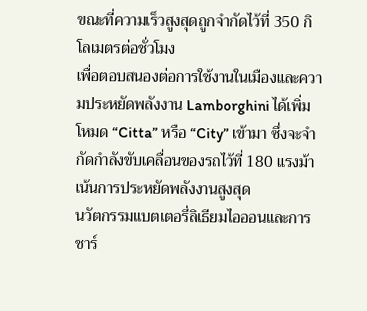ขณะที่ความเร็วสูงสุดถูกจำกัดไว้ที่ 350 กิโลเมตรต่อชั่วโมง
เพื่อตอบสนองต่อการใช้งานในเมืองและความประหยัดพลังงาน Lamborghini ได้เพิ่มโหมด “Citta” หรือ “City” เข้ามา ซึ่งจะจำกัดกำลังขับเคลื่อนของรถไว้ที่ 180 แรงม้า เน้นการประหยัดพลังงานสูงสุด
นวัตกรรมแบตเตอรี่ลิเธียมไอออนและการชาร์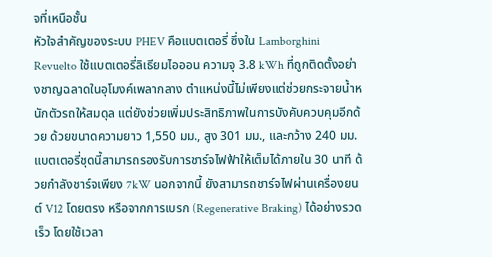จที่เหนือชั้น
หัวใจสำคัญของระบบ PHEV คือแบตเตอรี่ ซึ่งใน Lamborghini Revuelto ใช้แบตเตอรี่ลิเธียมไอออน ความจุ 3.8 kWh ที่ถูกติดตั้งอย่างชาญฉลาดในอุโมงค์เพลากลาง ตำแหน่งนี้ไม่เพียงแต่ช่วยกระจายน้ำหนักตัวรถให้สมดุล แต่ยังช่วยเพิ่มประสิทธิภาพในการบังคับควบคุมอีกด้วย ด้วยขนาดความยาว 1,550 มม., สูง 301 มม., และกว้าง 240 มม. แบตเตอรี่ชุดนี้สามารถรองรับการชาร์จไฟฟ้าให้เต็มได้ภายใน 30 นาที ด้วยกำลังชาร์จเพียง 7kW นอกจากนี้ ยังสามารถชาร์จไฟผ่านเครื่องยนต์ V12 โดยตรง หรือจากการเบรก (Regenerative Braking) ได้อย่างรวดเร็ว โดยใช้เวลา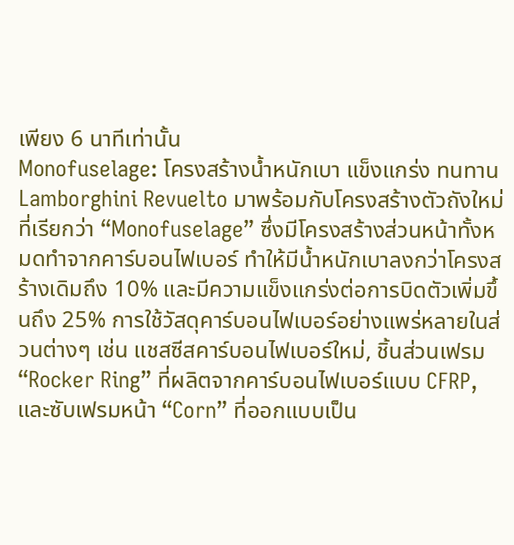เพียง 6 นาทีเท่านั้น
Monofuselage: โครงสร้างน้ำหนักเบา แข็งแกร่ง ทนทาน
Lamborghini Revuelto มาพร้อมกับโครงสร้างตัวถังใหม่ที่เรียกว่า “Monofuselage” ซึ่งมีโครงสร้างส่วนหน้าทั้งหมดทำจากคาร์บอนไฟเบอร์ ทำให้มีน้ำหนักเบาลงกว่าโครงสร้างเดิมถึง 10% และมีความแข็งแกร่งต่อการบิดตัวเพิ่มขึ้นถึง 25% การใช้วัสดุคาร์บอนไฟเบอร์อย่างแพร่หลายในส่วนต่างๆ เช่น แชสซีสคาร์บอนไฟเบอร์ใหม่, ชิ้นส่วนเฟรม “Rocker Ring” ที่ผลิตจากคาร์บอนไฟเบอร์แบบ CFRP, และซับเฟรมหน้า “Corn” ที่ออกแบบเป็น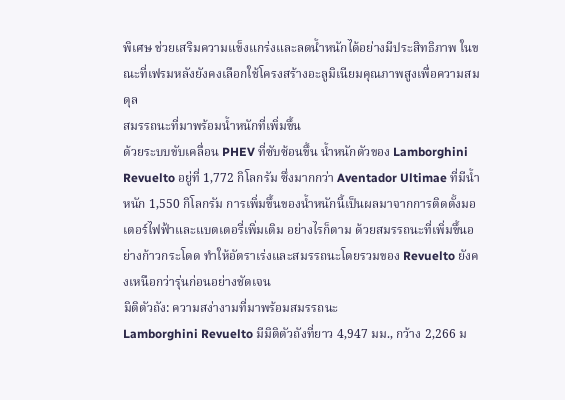พิเศษ ช่วยเสริมความแข็งแกร่งและลดน้ำหนักได้อย่างมีประสิทธิภาพ ในขณะที่เฟรมหลังยังคงเลือกใช้โครงสร้างอะลูมิเนียมคุณภาพสูงเพื่อความสมดุล
สมรรถนะที่มาพร้อมน้ำหนักที่เพิ่มขึ้น
ด้วยระบบขับเคลื่อน PHEV ที่ซับซ้อนขึ้น น้ำหนักตัวของ Lamborghini Revuelto อยู่ที่ 1,772 กิโลกรัม ซึ่งมากกว่า Aventador Ultimae ที่มีน้ำหนัก 1,550 กิโลกรัม การเพิ่มขึ้นของน้ำหนักนี้เป็นผลมาจากการติดตั้งมอเตอร์ไฟฟ้าและแบตเตอรี่เพิ่มเติม อย่างไรก็ตาม ด้วยสมรรถนะที่เพิ่มขึ้นอย่างก้าวกระโดด ทำให้อัตราเร่งและสมรรถนะโดยรวมของ Revuelto ยังคงเหนือกว่ารุ่นก่อนอย่างชัดเจน
มิติตัวถัง: ความสง่างามที่มาพร้อมสมรรถนะ
Lamborghini Revuelto มีมิติตัวถังที่ยาว 4,947 มม., กว้าง 2,266 ม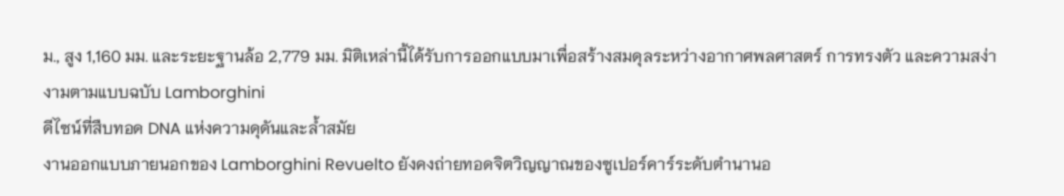ม., สูง 1,160 มม. และระยะฐานล้อ 2,779 มม. มิติเหล่านี้ได้รับการออกแบบมาเพื่อสร้างสมดุลระหว่างอากาศพลศาสตร์ การทรงตัว และความสง่างามตามแบบฉบับ Lamborghini
ดีไซน์ที่สืบทอด DNA แห่งความดุดันและล้ำสมัย
งานออกแบบภายนอกของ Lamborghini Revuelto ยังคงถ่ายทอดจิตวิญญาณของซูเปอร์คาร์ระดับตำนานอ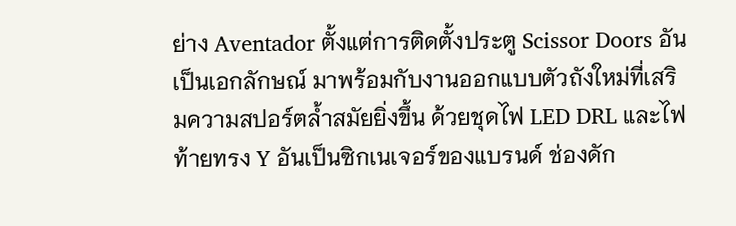ย่าง Aventador ตั้งแต่การติดตั้งประตู Scissor Doors อันเป็นเอกลักษณ์ มาพร้อมกับงานออกแบบตัวถังใหม่ที่เสริมความสปอร์ตล้ำสมัยยิ่งขึ้น ด้วยชุดไฟ LED DRL และไฟท้ายทรง Y อันเป็นซิกเนเจอร์ของแบรนด์ ช่องดัก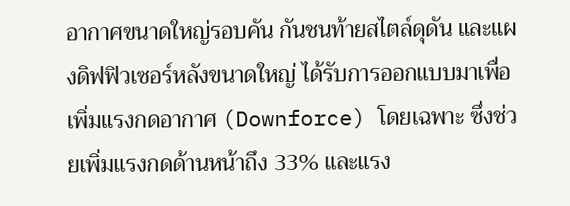อากาศขนาดใหญ่รอบคัน กันชนท้ายสไตล์ดุดัน และแผงดิฟฟิวเซอร์หลังขนาดใหญ่ ได้รับการออกแบบมาเพื่อเพิ่มแรงกดอากาศ (Downforce) โดยเฉพาะ ซึ่งช่วยเพิ่มแรงกดด้านหน้าถึง 33% และแรง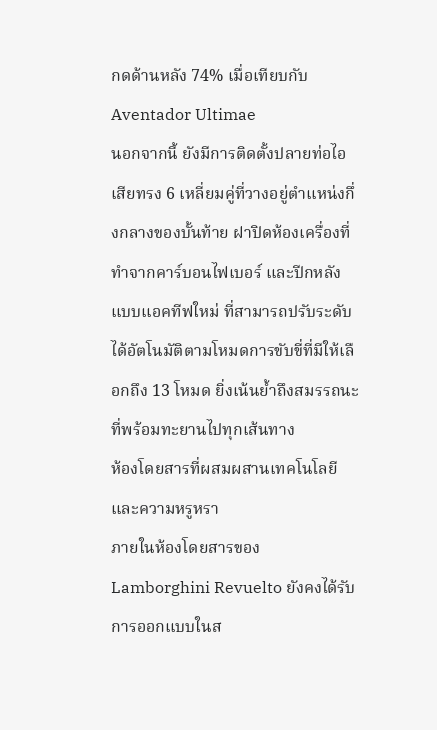กดด้านหลัง 74% เมื่อเทียบกับ Aventador Ultimae
นอกจากนี้ ยังมีการติดตั้งปลายท่อไอเสียทรง 6 เหลี่ยมคู่ที่วางอยู่ตำแหน่งกึ่งกลางของบั้นท้าย ฝาปิดห้องเครื่องที่ทำจากคาร์บอนไฟเบอร์ และปีกหลังแบบแอคทีฟใหม่ ที่สามารถปรับระดับได้อัตโนมัติตามโหมดการขับขี่ที่มีให้เลือกถึง 13 โหมด ยิ่งเน้นย้ำถึงสมรรถนะที่พร้อมทะยานไปทุกเส้นทาง
ห้องโดยสารที่ผสมผสานเทคโนโลยีและความหรูหรา
ภายในห้องโดยสารของ Lamborghini Revuelto ยังคงได้รับการออกแบบในส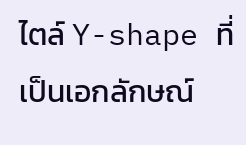ไตล์ Y-shape ที่เป็นเอกลักษณ์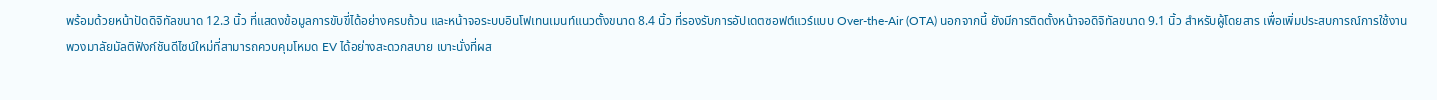พร้อมด้วยหน้าปัดดิจิทัลขนาด 12.3 นิ้ว ที่แสดงข้อมูลการขับขี่ได้อย่างครบถ้วน และหน้าจอระบบอินโฟเทนเมนท์แนวตั้งขนาด 8.4 นิ้ว ที่รองรับการอัปเดตซอฟต์แวร์แบบ Over-the-Air (OTA) นอกจากนี้ ยังมีการติดตั้งหน้าจอดิจิทัลขนาด 9.1 นิ้ว สำหรับผู้โดยสาร เพื่อเพิ่มประสบการณ์การใช้งาน
พวงมาลัยมัลติฟังก์ชันดีไซน์ใหม่ที่สามารถควบคุมโหมด EV ได้อย่างสะดวกสบาย เบาะนั่งที่ผส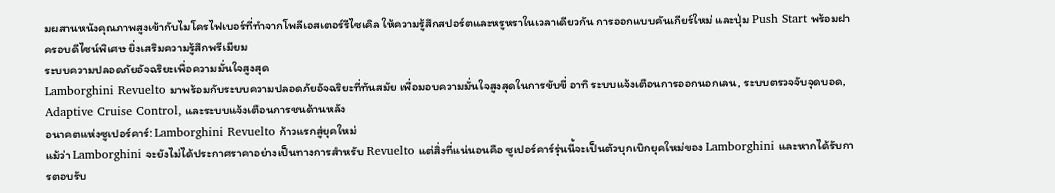มผสานหนังคุณภาพสูงเข้ากับไมโครไฟเบอร์ที่ทำจากโพลีเอสเตอร์รีไซเคิล ให้ความรู้สึกสปอร์ตและหรูหราในเวลาเดียวกัน การออกแบบคันเกียร์ใหม่ และปุ่ม Push Start พร้อมฝาครอบดีไซน์พิเศษ ยิ่งเสริมความรู้สึกพรีเมียม
ระบบความปลอดภัยอัจฉริยะเพื่อความมั่นใจสูงสุด
Lamborghini Revuelto มาพร้อมกับระบบความปลอดภัยอัจฉริยะที่ทันสมัย เพื่อมอบความมั่นใจสูงสุดในการขับขี่ อาทิ ระบบแจ้งเตือนการออกนอกเลน, ระบบตรวจจับจุดบอด, Adaptive Cruise Control, และระบบแจ้งเตือนการชนด้านหลัง
อนาคตแห่งซูเปอร์คาร์: Lamborghini Revuelto ก้าวแรกสู่ยุคใหม่
แม้ว่า Lamborghini จะยังไม่ได้ประกาศราคาอย่างเป็นทางการสำหรับ Revuelto แต่สิ่งที่แน่นอนคือ ซูเปอร์คาร์รุ่นนี้จะเป็นตัวบุกเบิกยุคใหม่ของ Lamborghini และหากได้รับการตอบรับ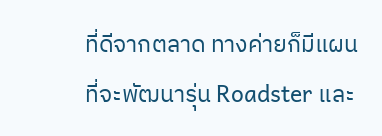ที่ดีจากตลาด ทางค่ายก็มีแผนที่จะพัฒนารุ่น Roadster และ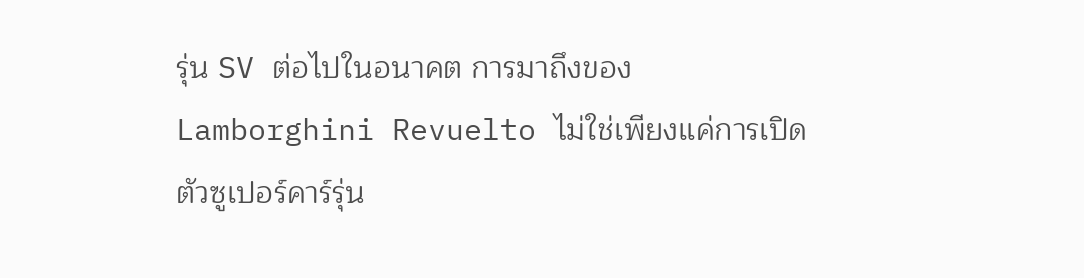รุ่น SV ต่อไปในอนาคต การมาถึงของ Lamborghini Revuelto ไม่ใช่เพียงแค่การเปิดตัวซูเปอร์คาร์รุ่น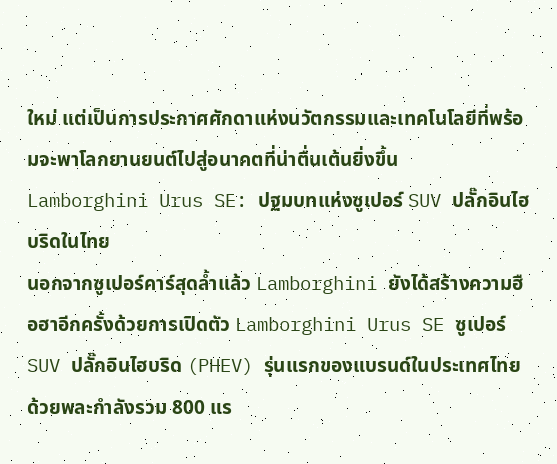ใหม่ แต่เป็นการประกาศศักดาแห่งนวัตกรรมและเทคโนโลยีที่พร้อมจะพาโลกยานยนต์ไปสู่อนาคตที่น่าตื่นเต้นยิ่งขึ้น
Lamborghini Urus SE: ปฐมบทแห่งซูเปอร์ SUV ปลั๊กอินไฮบริดในไทย
นอกจากซูเปอร์คาร์สุดล้ำแล้ว Lamborghini ยังได้สร้างความฮือฮาอีกครั้งด้วยการเปิดตัว Lamborghini Urus SE ซูเปอร์ SUV ปลั๊กอินไฮบริด (PHEV) รุ่นแรกของแบรนด์ในประเทศไทย ด้วยพละกำลังรวม 800 แร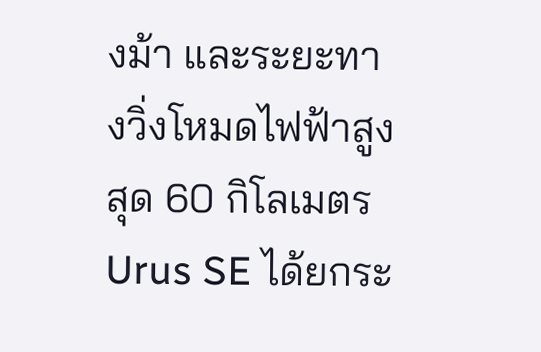งม้า และระยะทางวิ่งโหมดไฟฟ้าสูงสุด 60 กิโลเมตร Urus SE ได้ยกระ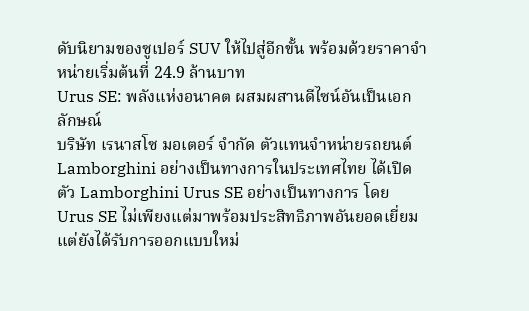ดับนิยามของซูเปอร์ SUV ให้ไปสู่อีกขั้น พร้อมด้วยราคาจำหน่ายเริ่มต้นที่ 24.9 ล้านบาท
Urus SE: พลังแห่งอนาคต ผสมผสานดีไซน์อันเป็นเอกลักษณ์
บริษัท เรนาสโซ มอเตอร์ จำกัด ตัวแทนจำหน่ายรถยนต์ Lamborghini อย่างเป็นทางการในประเทศไทย ได้เปิดตัว Lamborghini Urus SE อย่างเป็นทางการ โดย Urus SE ไม่เพียงแต่มาพร้อมประสิทธิภาพอันยอดเยี่ยม แต่ยังได้รับการออกแบบใหม่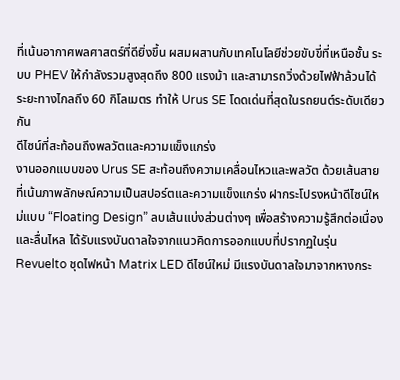ที่เน้นอากาศพลศาสตร์ที่ดียิ่งขึ้น ผสมผสานกับเทคโนโลยีช่วยขับขี่ที่เหนือชั้น ระบบ PHEV ให้กำลังรวมสูงสุดถึง 800 แรงม้า และสามารถวิ่งด้วยไฟฟ้าล้วนได้ระยะทางไกลถึง 60 กิโลเมตร ทำให้ Urus SE โดดเด่นที่สุดในรถยนต์ระดับเดียวกัน
ดีไซน์ที่สะท้อนถึงพลวัตและความแข็งแกร่ง
งานออกแบบของ Urus SE สะท้อนถึงความเคลื่อนไหวและพลวัต ด้วยเส้นสายที่เน้นภาพลักษณ์ความเป็นสปอร์ตและความแข็งแกร่ง ฝากระโปรงหน้าดีไซน์ใหม่แบบ “Floating Design” ลบเส้นแบ่งส่วนต่างๆ เพื่อสร้างความรู้สึกต่อเนื่องและลื่นไหล ได้รับแรงบันดาลใจจากแนวคิดการออกแบบที่ปรากฏในรุ่น Revuelto ชุดไฟหน้า Matrix LED ดีไซน์ใหม่ มีแรงบันดาลใจมาจากหางกระ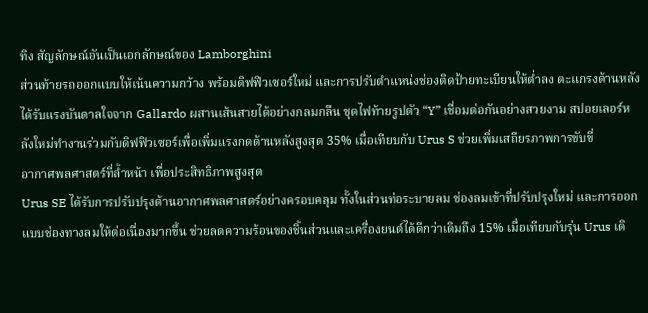ทิง สัญลักษณ์อันเป็นเอกลักษณ์ของ Lamborghini
ส่วนท้ายรถออกแบบให้เน้นความกว้าง พร้อมดิฟฟิวเซอร์ใหม่ และการปรับตำแหน่งช่องติดป้ายทะเบียนให้ต่ำลง ตะแกรงด้านหลังได้รับแรงบันดาลใจจาก Gallardo ผสานเส้นสายได้อย่างกลมกลืน ชุดไฟท้ายรูปตัว “Y” เชื่อมต่อกันอย่างสวยงาม สปอยเลอร์หลังใหม่ทำงานร่วมกับดิฟฟิวเซอร์เพื่อเพิ่มแรงกดด้านหลังสูงสุด 35% เมื่อเทียบกับ Urus S ช่วยเพิ่มเสถียรภาพการขับขี่
อากาศพลศาสตร์ที่ล้ำหน้า เพื่อประสิทธิภาพสูงสุด
Urus SE ได้รับการปรับปรุงด้านอากาศพลศาสตร์อย่างครอบคลุม ทั้งในส่วนท่อระบายลม ช่องลมเข้าที่ปรับปรุงใหม่ และการออกแบบช่องทางลมให้ต่อเนื่องมากขึ้น ช่วยลดความร้อนของชิ้นส่วนและเครื่องยนต์ได้ดีกว่าเดิมถึง 15% เมื่อเทียบกับรุ่น Urus เดิ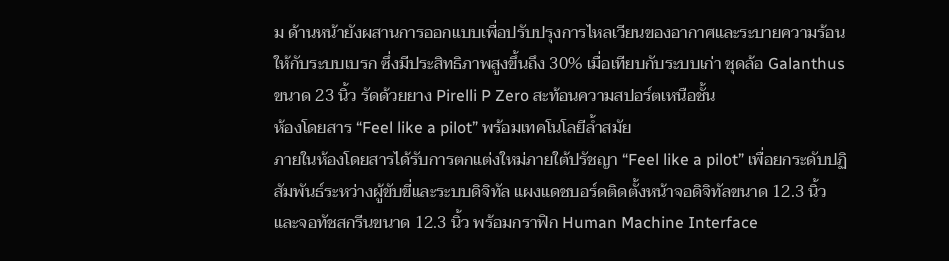ม ด้านหน้ายังผสานการออกแบบเพื่อปรับปรุงการไหลเวียนของอากาศและระบายความร้อนให้กับระบบเบรก ซึ่งมีประสิทธิภาพสูงขึ้นถึง 30% เมื่อเทียบกับระบบเก่า ชุดล้อ Galanthus ขนาด 23 นิ้ว รัดด้วยยาง Pirelli P Zero สะท้อนความสปอร์ตเหนือชั้น
ห้องโดยสาร “Feel like a pilot” พร้อมเทคโนโลยีล้ำสมัย
ภายในห้องโดยสารได้รับการตกแต่งใหม่ภายใต้ปรัชญา “Feel like a pilot” เพื่อยกระดับปฏิสัมพันธ์ระหว่างผู้ขับขี่และระบบดิจิทัล แผงแดชบอร์ดติดตั้งหน้าจอดิจิทัลขนาด 12.3 นิ้ว และจอทัชสกรีนขนาด 12.3 นิ้ว พร้อมกราฟิก Human Machine Interface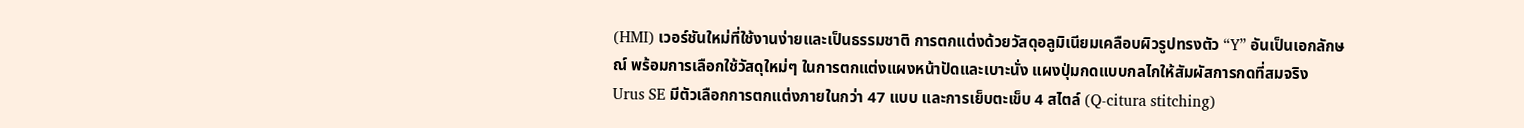(HMI) เวอร์ชันใหม่ที่ใช้งานง่ายและเป็นธรรมชาติ การตกแต่งด้วยวัสดุอลูมิเนียมเคลือบผิวรูปทรงตัว “Y” อันเป็นเอกลักษณ์ พร้อมการเลือกใช้วัสดุใหม่ๆ ในการตกแต่งแผงหน้าปัดและเบาะนั่ง แผงปุ่มกดแบบกลไกให้สัมผัสการกดที่สมจริง
Urus SE มีตัวเลือกการตกแต่งภายในกว่า 47 แบบ และการเย็บตะเข็บ 4 สไตล์ (Q-citura stitching)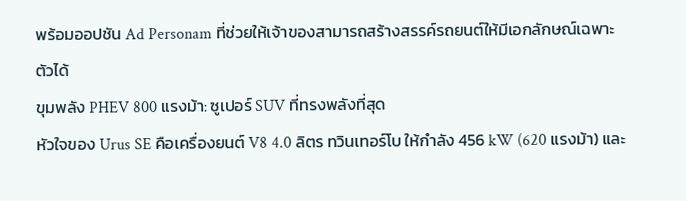พร้อมออปชัน Ad Personam ที่ช่วยให้เจ้าของสามารถสร้างสรรค์รถยนต์ให้มีเอกลักษณ์เฉพาะตัวได้
ขุมพลัง PHEV 800 แรงม้า: ซูเปอร์ SUV ที่ทรงพลังที่สุด
หัวใจของ Urus SE คือเครื่องยนต์ V8 4.0 ลิตร ทวินเทอร์โบ ให้กำลัง 456 kW (620 แรงม้า) และ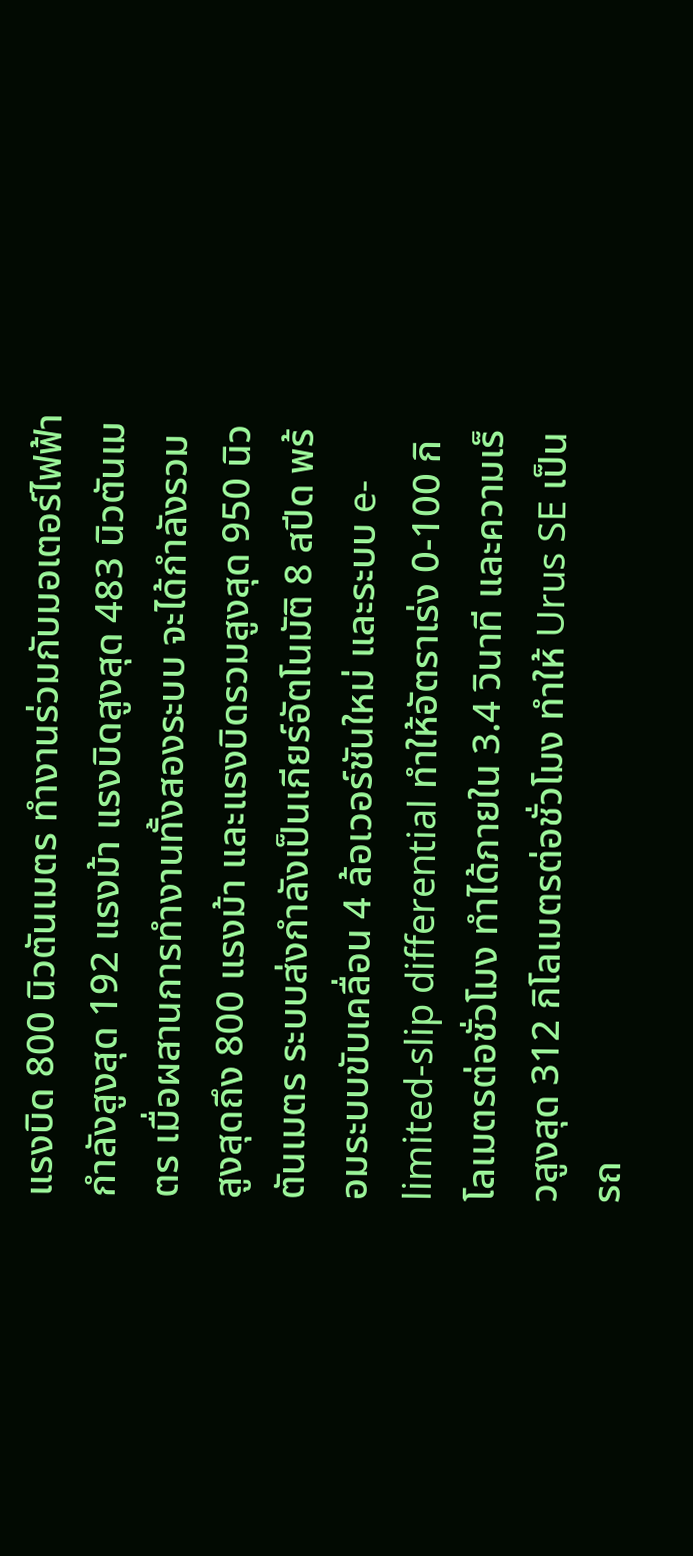แรงบิด 800 นิวตันเมตร ทำงานร่วมกับมอเตอร์ไฟฟ้ากำลังสูงสุด 192 แรงม้า แรงบิดสูงสุด 483 นิวตันเมตร เมื่อผสานการทำงานทั้งสองระบบ จะได้กำลังรวมสูงสุดถึง 800 แรงม้า และแรงบิดรวมสูงสุด 950 นิวตันเมตร ระบบส่งกำลังเป็นเกียร์อัตโนมัติ 8 สปีด พร้อมระบบขับเคลื่อน 4 ล้อเวอร์ชันใหม่ และระบบ e-limited-slip differential ทำให้อัตราเร่ง 0-100 กิโลเมตรต่อชั่วโมง ทำได้ภายใน 3.4 วินาที และความเร็วสูงสุด 312 กิโลเมตรต่อชั่วโมง ทำให้ Urus SE เป็นรถ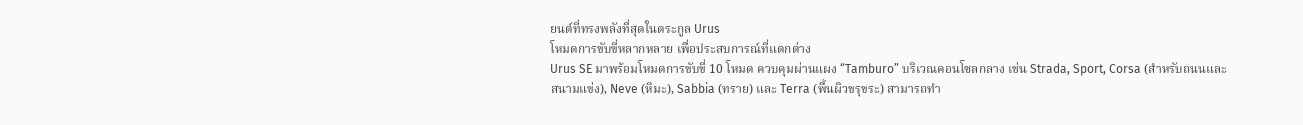ยนต์ที่ทรงพลังที่สุดในตระกูล Urus
โหมดการขับขี่หลากหลาย เพื่อประสบการณ์ที่แตกต่าง
Urus SE มาพร้อมโหมดการขับขี่ 10 โหมด ควบคุมผ่านแผง “Tamburo” บริเวณคอนโซลกลาง เช่น Strada, Sport, Corsa (สำหรับถนนและสนามแข่ง), Neve (หิมะ), Sabbia (ทราย) และ Terra (พื้นผิวขรุขระ) สามารถทำ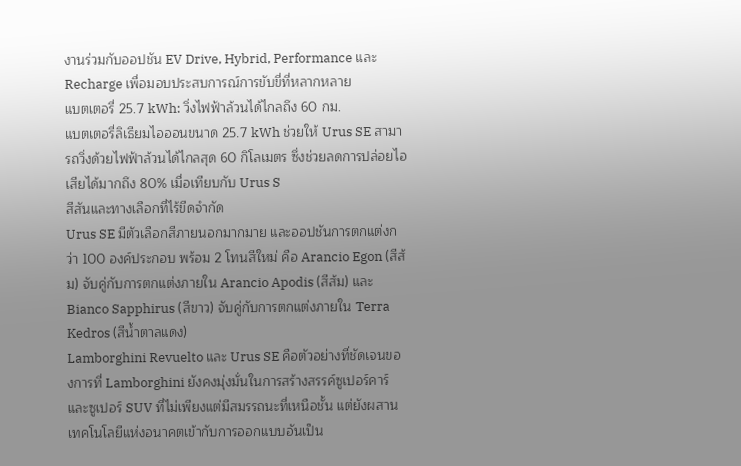งานร่วมกับออปชัน EV Drive, Hybrid, Performance และ Recharge เพื่อมอบประสบการณ์การขับขี่ที่หลากหลาย
แบตเตอรี่ 25.7 kWh: วิ่งไฟฟ้าล้วนได้ไกลถึง 60 กม.
แบตเตอรี่ลิเธียมไอออนขนาด 25.7 kWh ช่วยให้ Urus SE สามารถวิ่งด้วยไฟฟ้าล้วนได้ไกลสุด 60 กิโลเมตร ซึ่งช่วยลดการปล่อยไอเสียได้มากถึง 80% เมื่อเทียบกับ Urus S
สีสันและทางเลือกที่ไร้ขีดจำกัด
Urus SE มีตัวเลือกสีภายนอกมากมาย และออปชันการตกแต่งกว่า 100 องค์ประกอบ พร้อม 2 โทนสีใหม่ คือ Arancio Egon (สีส้ม) จับคู่กับการตกแต่งภายใน Arancio Apodis (สีส้ม) และ Bianco Sapphirus (สีขาว) จับคู่กับการตกแต่งภายใน Terra Kedros (สีน้ำตาลแดง)
Lamborghini Revuelto และ Urus SE คือตัวอย่างที่ชัดเจนของการที่ Lamborghini ยังคงมุ่งมั่นในการสร้างสรรค์ซูเปอร์คาร์และซูเปอร์ SUV ที่ไม่เพียงแต่มีสมรรถนะที่เหนือชั้น แต่ยังผสานเทคโนโลยีแห่งอนาคตเข้ากับการออกแบบอันเป็น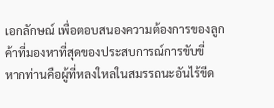เอกลักษณ์ เพื่อตอบสนองความต้องการของลูกค้าที่มองหาที่สุดของประสบการณ์การขับขี่
หากท่านคือผู้ที่หลงใหลในสมรรถนะอันไร้ขีด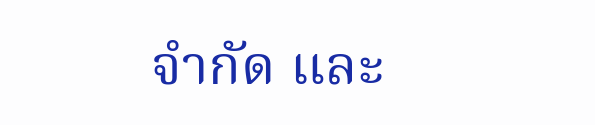จำกัด และ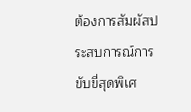ต้องการสัมผัสประสบการณ์การขับขี่สุดพิเศ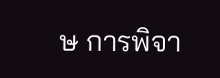ษ การพิจา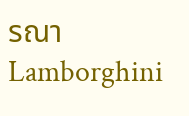รณา Lamborghini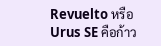Revuelto หรือ Urus SE คือก้าว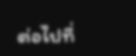ต่อไปที่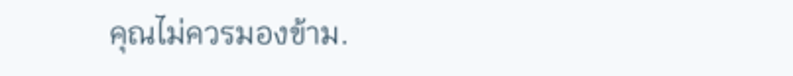คุณไม่ควรมองข้าม.